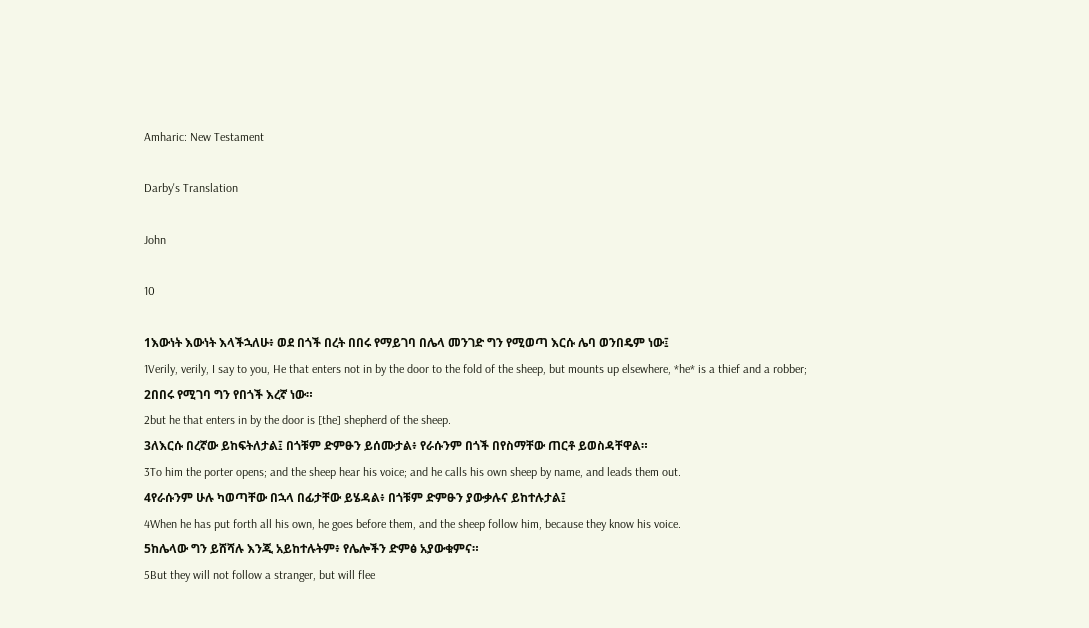Amharic: New Testament

Darby's Translation

John

10

1እውነት እውነት እላችኋለሁ፥ ወደ በጎች በረት በበሩ የማይገባ በሌላ መንገድ ግን የሚወጣ እርሱ ሌባ ወንበዴም ነው፤
1Verily, verily, I say to you, He that enters not in by the door to the fold of the sheep, but mounts up elsewhere, *he* is a thief and a robber;
2በበሩ የሚገባ ግን የበጎች እረኛ ነው።
2but he that enters in by the door is [the] shepherd of the sheep.
3ለእርሱ በረኛው ይከፍትለታል፤ በጎቹም ድምፁን ይሰሙታል፥ የራሱንም በጎች በየስማቸው ጠርቶ ይወስዳቸዋል።
3To him the porter opens; and the sheep hear his voice; and he calls his own sheep by name, and leads them out.
4የራሱንም ሁሉ ካወጣቸው በኋላ በፊታቸው ይሄዳል፥ በጎቹም ድምፁን ያውቃሉና ይከተሉታል፤
4When he has put forth all his own, he goes before them, and the sheep follow him, because they know his voice.
5ከሌላው ግን ይሸሻሉ እንጂ አይከተሉትም፥ የሌሎችን ድምፅ አያውቁምና።
5But they will not follow a stranger, but will flee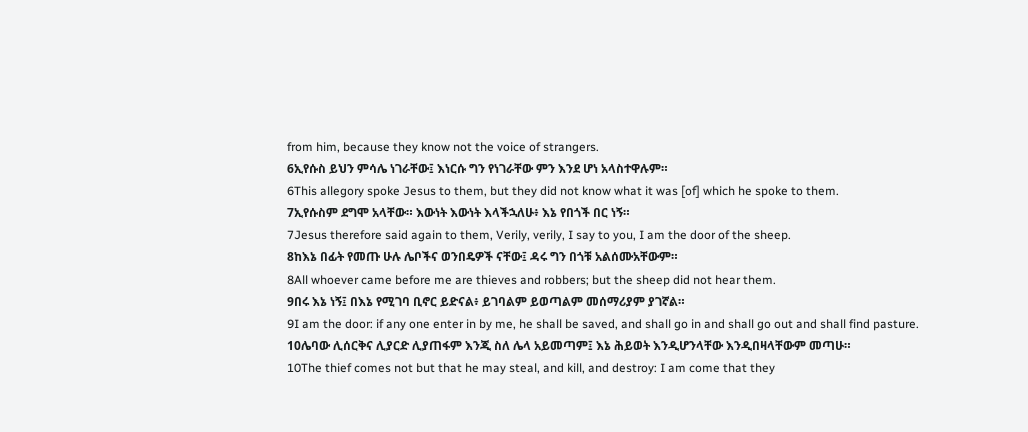from him, because they know not the voice of strangers.
6ኢየሱስ ይህን ምሳሌ ነገራቸው፤ እነርሱ ግን የነገራቸው ምን እንደ ሆነ አላስተዋሉም።
6This allegory spoke Jesus to them, but they did not know what it was [of] which he spoke to them.
7ኢየሱስም ደግሞ አላቸው። እውነት እውነት እላችኋለሁ፥ እኔ የበጎች በር ነኝ።
7Jesus therefore said again to them, Verily, verily, I say to you, I am the door of the sheep.
8ከእኔ በፊት የመጡ ሁሉ ሌቦችና ወንበዴዎች ናቸው፤ ዳሩ ግን በጎቹ አልሰሙአቸውም።
8All whoever came before me are thieves and robbers; but the sheep did not hear them.
9በሩ እኔ ነኝ፤ በእኔ የሚገባ ቢኖር ይድናል፥ ይገባልም ይወጣልም መሰማሪያም ያገኛል።
9I am the door: if any one enter in by me, he shall be saved, and shall go in and shall go out and shall find pasture.
10ሌባው ሊሰርቅና ሊያርድ ሊያጠፋም እንጂ ስለ ሌላ አይመጣም፤ እኔ ሕይወት እንዲሆንላቸው እንዲበዛላቸውም መጣሁ።
10The thief comes not but that he may steal, and kill, and destroy: I am come that they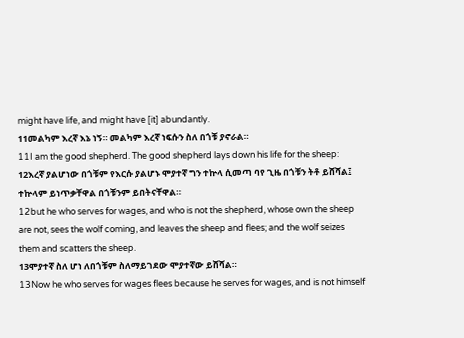might have life, and might have [it] abundantly.
11መልካም እረኛ እኔ ነኝ። መልካም እረኛ ነፍሱን ስለ በጎቹ ያኖራል።
11I am the good shepherd. The good shepherd lays down his life for the sheep:
12እረኛ ያልሆነው በጎቹም የእርሱ ያልሆኑ ሞያተኛ ግን ተኵላ ሲመጣ ባየ ጊዜ በጎቹን ትቶ ይሸሻል፤ ተኵላም ይነጥቃቸዋል በጎቹንም ይበትናቸዋል።
12but he who serves for wages, and who is not the shepherd, whose own the sheep are not, sees the wolf coming, and leaves the sheep and flees; and the wolf seizes them and scatters the sheep.
13ሞያተኛ ስለ ሆነ ለበጎቹም ስለማይገደው ሞያተኛው ይሸሻል።
13Now he who serves for wages flees because he serves for wages, and is not himself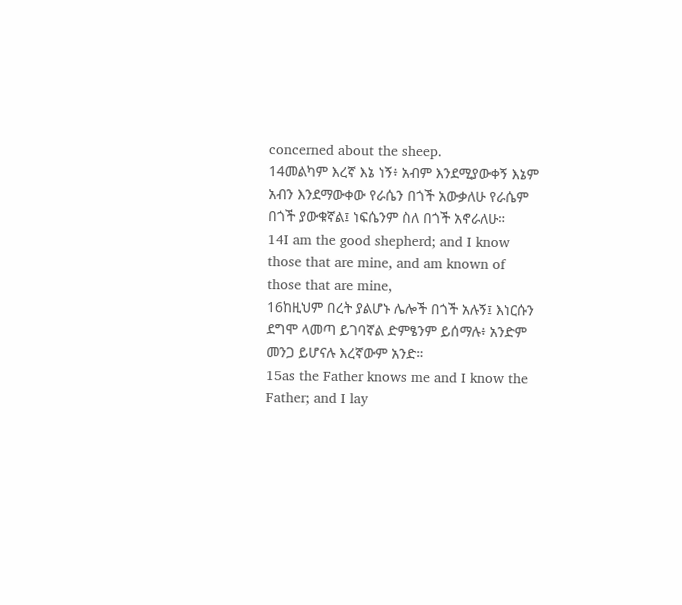concerned about the sheep.
14መልካም እረኛ እኔ ነኝ፥ አብም እንደሚያውቀኝ እኔም አብን እንደማውቀው የራሴን በጎች አውቃለሁ የራሴም በጎች ያውቁኛል፤ ነፍሴንም ስለ በጎች አኖራለሁ።
14I am the good shepherd; and I know those that are mine, and am known of those that are mine,
16ከዚህም በረት ያልሆኑ ሌሎች በጎች አሉኝ፤ እነርሱን ደግሞ ላመጣ ይገባኛል ድምፄንም ይሰማሉ፥ አንድም መንጋ ይሆናሉ እረኛውም አንድ።
15as the Father knows me and I know the Father; and I lay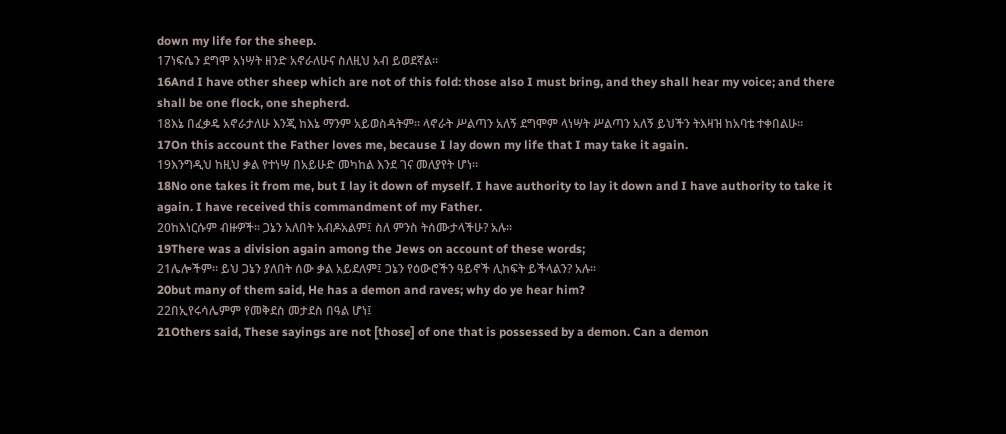down my life for the sheep.
17ነፍሴን ደግሞ አነሣት ዘንድ አኖራለሁና ስለዚህ አብ ይወደኛል።
16And I have other sheep which are not of this fold: those also I must bring, and they shall hear my voice; and there shall be one flock, one shepherd.
18እኔ በፈቃዴ አኖራታለሁ እንጂ ከእኔ ማንም አይወስዳትም። ላኖራት ሥልጣን አለኝ ደግሞም ላነሣት ሥልጣን አለኝ ይህችን ትእዛዝ ከአባቴ ተቀበልሁ።
17On this account the Father loves me, because I lay down my life that I may take it again.
19እንግዲህ ከዚህ ቃል የተነሣ በአይሁድ መካከል እንደ ገና መለያየት ሆነ።
18No one takes it from me, but I lay it down of myself. I have authority to lay it down and I have authority to take it again. I have received this commandment of my Father.
20ከእነርሱም ብዙዎች። ጋኔን አለበት አብዶአልም፤ ስለ ምንስ ትሰሙታላችሁ? አሉ።
19There was a division again among the Jews on account of these words;
21ሌሎችም። ይህ ጋኔን ያለበት ሰው ቃል አይደለም፤ ጋኔን የዕውሮችን ዓይኖች ሊከፍት ይችላልን? አሉ።
20but many of them said, He has a demon and raves; why do ye hear him?
22በኢየሩሳሌምም የመቅደስ መታደስ በዓል ሆነ፤
21Others said, These sayings are not [those] of one that is possessed by a demon. Can a demon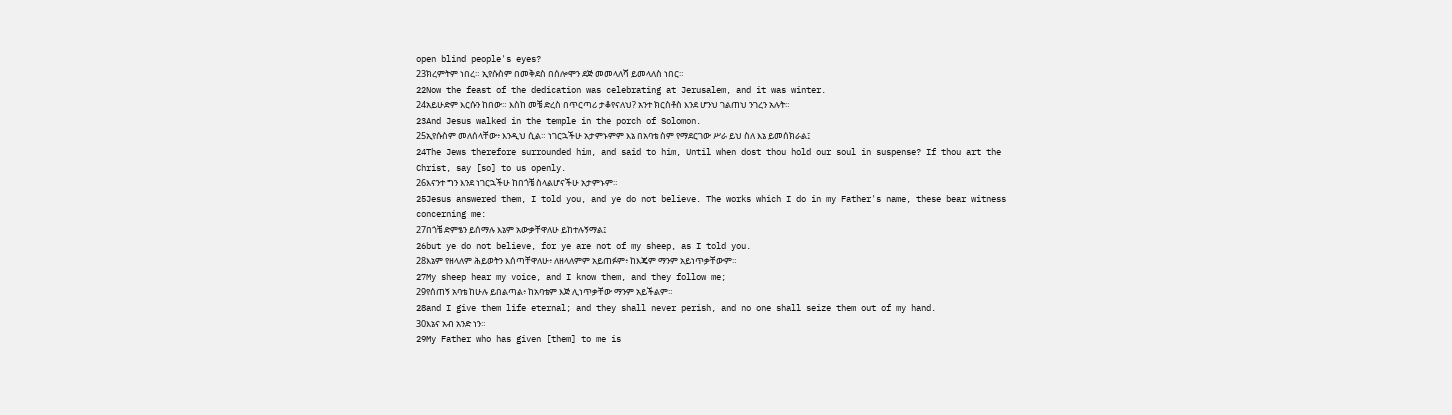open blind people's eyes?
23ክረምትም ነበረ። ኢየሱስም በመቅደስ በሰሎሞን ደጅ መመላለሻ ይመላለስ ነበር።
22Now the feast of the dedication was celebrating at Jerusalem, and it was winter.
24አይሁድም እርሱን ከበው። እስከ መቼ ድረስ በጥርጣሪ ታቆየናለህ? አንተ ክርስቶስ እንደ ሆንህ ገልጠህ ንገረን አሉት።
23And Jesus walked in the temple in the porch of Solomon.
25ኢየሱስም መለሰላቸው፥ እንዲህ ሲል። ነገርኋችሁ አታምኑምም እኔ በአባቴ ስም የማደርገው ሥራ ይህ ስለ እኔ ይመሰክራል፤
24The Jews therefore surrounded him, and said to him, Until when dost thou hold our soul in suspense? If thou art the Christ, say [so] to us openly.
26እናንተ ግን እንደ ነገርኋችሁ ከበጎቼ ስላልሆናችሁ አታምኑም።
25Jesus answered them, I told you, and ye do not believe. The works which I do in my Father's name, these bear witness concerning me:
27በጎቼ ድምፄን ይሰማሉ እኔም አውቃቸዋለሁ ይከተሉኝማል፤
26but ye do not believe, for ye are not of my sheep, as I told you.
28እኔም የዘላለም ሕይወትን እሰጣቸዋለሁ፥ ለዘላለምም አይጠፉም፥ ከእጄም ማንም አይነጥቃቸውም።
27My sheep hear my voice, and I know them, and they follow me;
29የሰጠኝ አባቴ ከሁሉ ይበልጣል፥ ከአባቴም እጅ ሊነጥቃቸው ማንም አይችልም።
28and I give them life eternal; and they shall never perish, and no one shall seize them out of my hand.
30እኔና አብ አንድ ነን።
29My Father who has given [them] to me is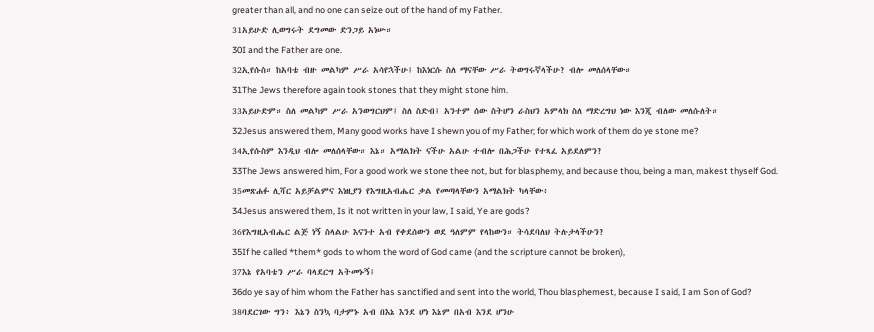greater than all, and no one can seize out of the hand of my Father.
31አይሁድ ሊወግሩት ደግመው ድንጋይ አነሡ።
30I and the Father are one.
32ኢየሱስ። ከአባቴ ብዙ መልካም ሥራ አሳየኋችሁ፤ ከእነርሱ ስለ ማናቸው ሥራ ትወግሩኛላችሁ? ብሎ መለሰላቸው።
31The Jews therefore again took stones that they might stone him.
33አይሁድም። ስለ መልካም ሥራ አንወግርህም፤ ስለ ስድብ፤ አንተም ሰው ስትሆን ራስህን አምላክ ስለ ማድረግህ ነው እንጂ ብለው መለሱለት።
32Jesus answered them, Many good works have I shewn you of my Father; for which work of them do ye stone me?
34ኢየሱስም እንዲህ ብሎ መለሰላቸው። እኔ። አማልክት ናችሁ አልሁ ተብሎ በሕጋችሁ የተጻፈ አይደለምን?
33The Jews answered him, For a good work we stone thee not, but for blasphemy, and because thou, being a man, makest thyself God.
35መጽሐፉ ሊሻር አይቻልምና እነዚያን የእግዚአብሔር ቃል የመጣላቸውን አማልክት ካላቸው፥
34Jesus answered them, Is it not written in your law, I said, Ye are gods?
36የእግዚአብሔር ልጅ ነኝ ስላልሁ እናንተ አብ የቀደሰውን ወደ ዓለምም የላከውን። ትሳደባለህ ትሉታላችሁን?
35If he called *them* gods to whom the word of God came (and the scripture cannot be broken),
37እኔ የአባቴን ሥራ ባላደርግ አትመኑኝ፤
36do ye say of him whom the Father has sanctified and sent into the world, Thou blasphemest, because I said, I am Son of God?
38ባደርገው ግን፥ እኔን ስንኳ ባታምኑ አብ በእኔ እንደ ሆነ እኔም በአብ እንደ ሆንሁ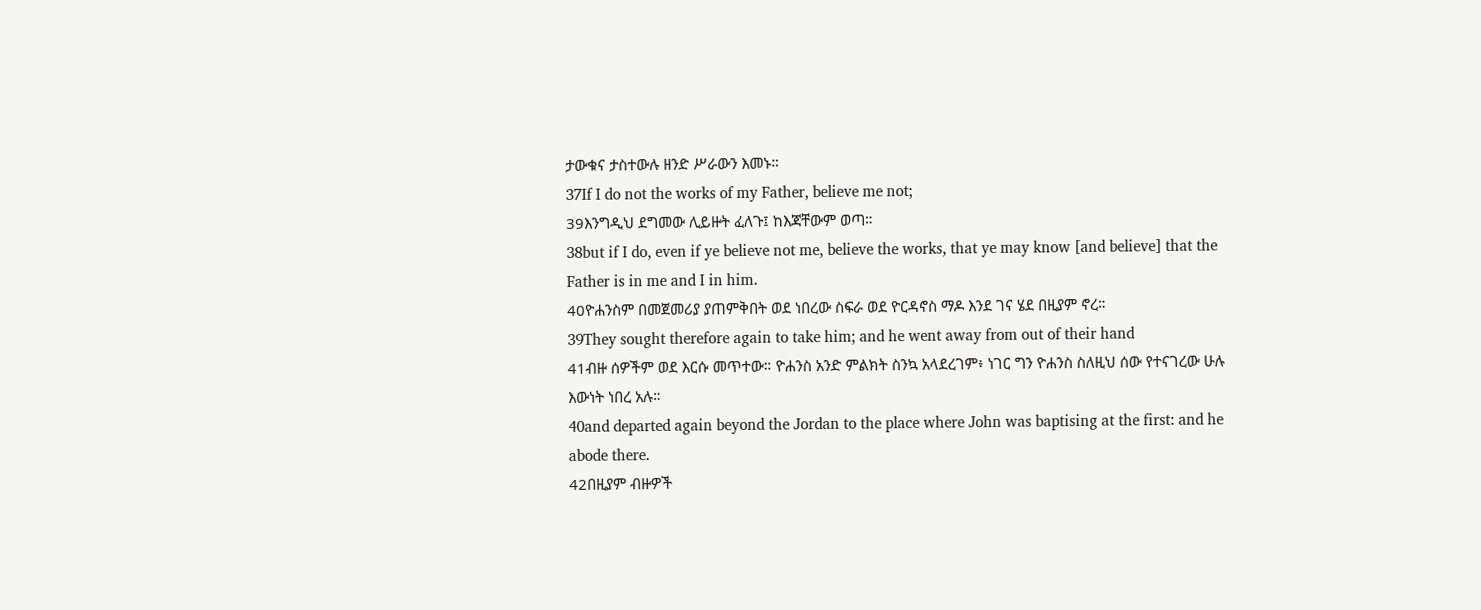ታውቁና ታስተውሉ ዘንድ ሥራውን እመኑ።
37If I do not the works of my Father, believe me not;
39እንግዲህ ደግመው ሊይዙት ፈለጉ፤ ከእጃቸውም ወጣ።
38but if I do, even if ye believe not me, believe the works, that ye may know [and believe] that the Father is in me and I in him.
40ዮሐንስም በመጀመሪያ ያጠምቅበት ወደ ነበረው ስፍራ ወደ ዮርዳኖስ ማዶ እንደ ገና ሄደ በዚያም ኖረ።
39They sought therefore again to take him; and he went away from out of their hand
41ብዙ ሰዎችም ወደ እርሱ መጥተው። ዮሐንስ አንድ ምልክት ስንኳ አላደረገም፥ ነገር ግን ዮሐንስ ስለዚህ ሰው የተናገረው ሁሉ እውነት ነበረ አሉ።
40and departed again beyond the Jordan to the place where John was baptising at the first: and he abode there.
42በዚያም ብዙዎች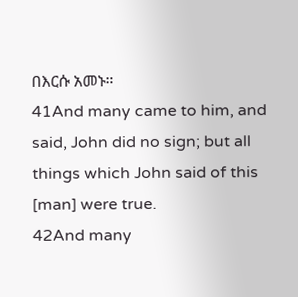በእርሱ አመኑ።
41And many came to him, and said, John did no sign; but all things which John said of this [man] were true.
42And many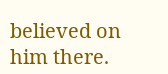believed on him there.